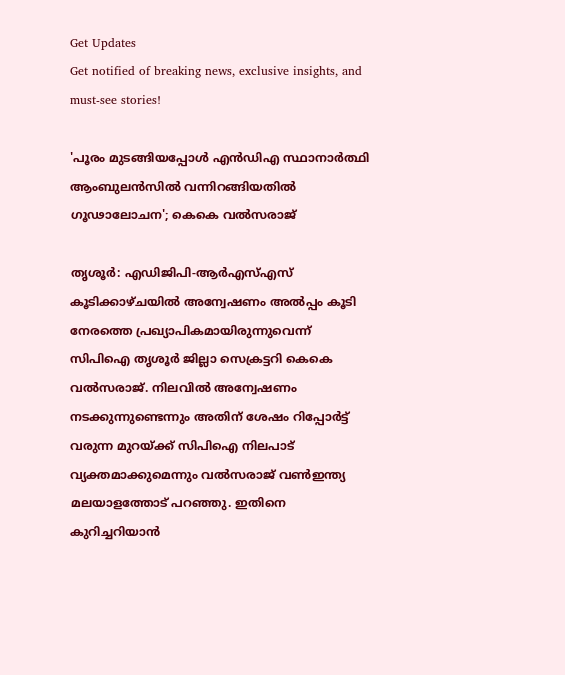Get Updates
Get notified of breaking news, exclusive insights, and must-see stories!

'പൂരം മുടങ്ങിയപ്പോൾ എൻഡിഎ സ്ഥാനാർത്ഥി ആംബുലൻസിൽ വന്നിറങ്ങിയതിൽ ഗൂഢാലോചന'; കെകെ വൽസരാജ്

തൃശൂർ: എഡിജിപി-ആർഎസ്എസ് കൂടിക്കാഴ്‌ചയിൽ അന്വേഷണം അൽപ്പം കൂടി നേരത്തെ പ്രഖ്യാപികമായിരുന്നുവെന്ന് സിപിഐ തൃശൂർ ജില്ലാ സെക്രട്ടറി കെകെ വൽസരാജ്. നിലവിൽ അന്വേഷണം നടക്കുന്നുണ്ടെന്നും അതിന് ശേഷം റിപ്പോർട്ട് വരുന്ന മുറയ്ക്ക് സിപിഐ നിലപാട് വ്യക്തമാക്കുമെന്നും വൽസരാജ് വൺഇന്ത്യ മലയാളത്തോട് പറഞ്ഞു. ഇതിനെ കുറിച്ചറിയാൻ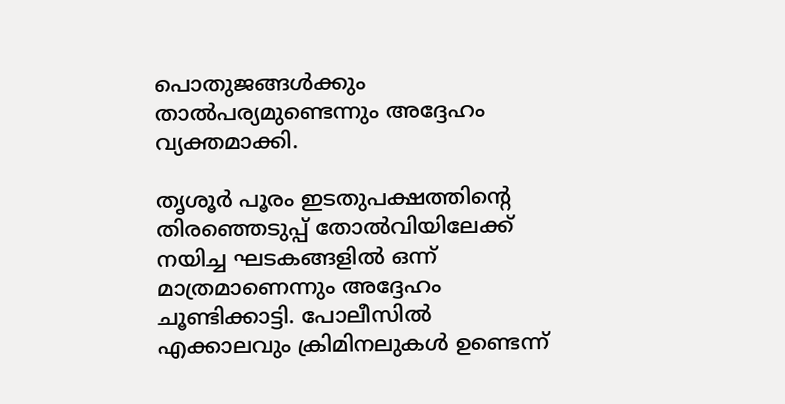പൊതുജങ്ങൾക്കും താൽപര്യമുണ്ടെന്നും അദ്ദേഹം വ്യക്തമാക്കി.

തൃശൂർ പൂരം ഇടതുപക്ഷത്തിന്റെ തിരഞ്ഞെടുപ്പ് തോൽവിയിലേക്ക് നയിച്ച ഘടകങ്ങളിൽ ഒന്ന് മാത്രമാണെന്നും അദ്ദേഹം ചൂണ്ടിക്കാട്ടി. പോലീസിൽ എക്കാലവും ക്രിമിനലുകൾ ഉണ്ടെന്ന്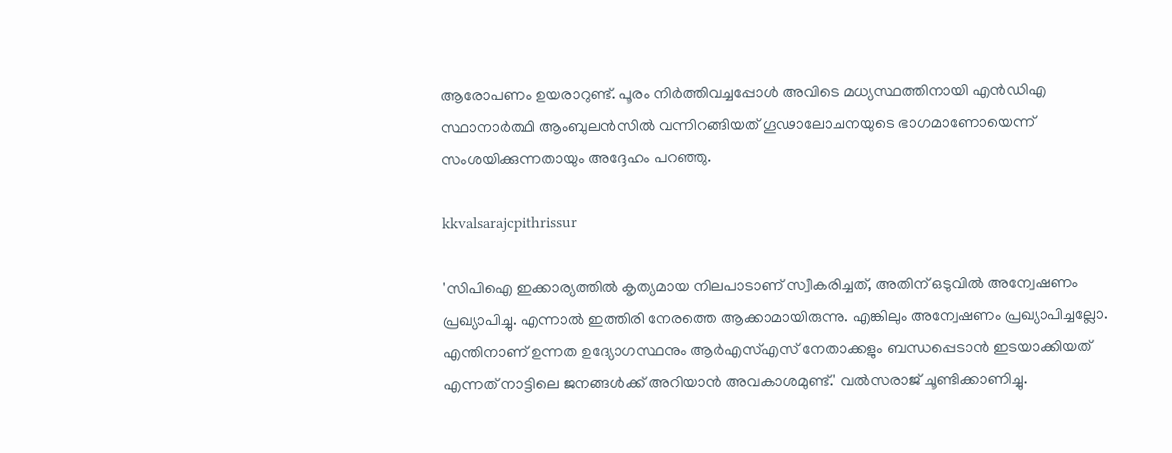ആരോപണം ഉയരാറുണ്ട്. പൂരം നിർത്തിവച്ചപ്പോൾ അവിടെ മധ്യസ്ഥത്തിനായി എൻഡിഎ സ്ഥാനാർത്ഥി ആംബുലൻസിൽ വന്നിറങ്ങിയത് ഗൂഢാലോചനയുടെ ഭാഗമാണോയെന്ന് സംശയിക്കുന്നതായും അദ്ദേഹം പറഞ്ഞു.

kkvalsarajcpithrissur

'സിപിഐ ഇക്കാര്യത്തിൽ കൃത്യമായ നിലപാടാണ് സ്വീകരിച്ചത്, അതിന് ഒടുവിൽ അന്വേഷണം പ്രഖ്യാപിച്ചു. എന്നാൽ ഇത്തിരി നേരത്തെ ആക്കാമായിരുന്നു. എങ്കിലും അന്വേഷണം പ്രഖ്യാപിച്ചല്ലോ. എന്തിനാണ് ഉന്നത ഉദ്യോഗസ്ഥനും ആർഎസ്എസ് നേതാക്കളും ബന്ധപ്പെടാൻ ഇടയാക്കിയത് എന്നത് നാട്ടിലെ ജനങ്ങൾക്ക് അറിയാൻ അവകാശമുണ്ട്.' വൽസരാജ് ചൂണ്ടിക്കാണിച്ചു.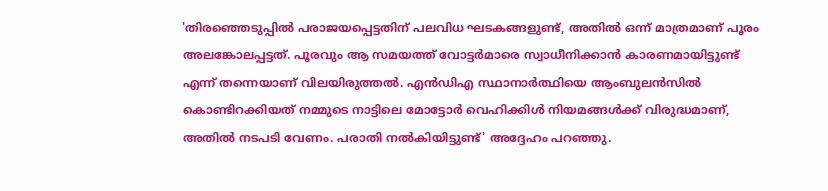'തിരഞ്ഞെടുപ്പിൽ പരാജയപ്പെട്ടതിന് പലവിധ ഘടകങ്ങളുണ്ട്, അതിൽ ഒന്ന് മാത്രമാണ് പൂരം അലങ്കോലപ്പട്ടത്. പൂരവും ആ സമയത്ത് വോട്ടർമാരെ സ്വാധീനിക്കാൻ കാരണമായിട്ടുണ്ട് എന്ന് തന്നെയാണ് വിലയിരുത്തൽ. എൻഡിഎ സ്ഥാനാർത്ഥിയെ ആംബുലൻസിൽ കൊണ്ടിറക്കിയത് നമ്മുടെ നാട്ടിലെ മോട്ടോർ വെഹിക്കിൾ നിയമങ്ങൾക്ക് വിരുദ്ധമാണ്, അതിൽ നടപടി വേണം. പരാതി നൽകിയിട്ടുണ്ട്' അദ്ദേഹം പറഞ്ഞു.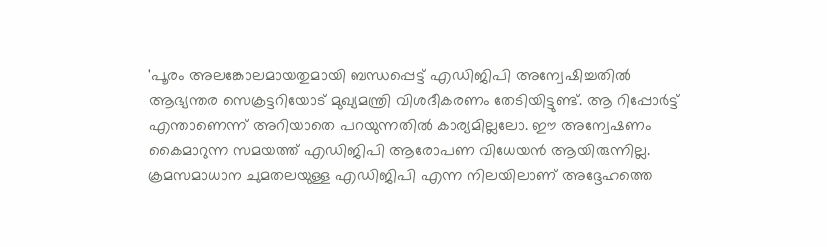'പൂരം അലങ്കോലമായതുമായി ബന്ധപ്പെട്ട് എഡിജിപി അന്വേഷിച്ചതിൽ ആഭ്യന്തര സെക്രട്ടറിയോട് മുഖ്യമന്ത്രി വിശദീകരണം തേടിയിട്ടുണ്ട്. ആ റിപ്പോർട്ട് എന്താണെന്ന് അറിയാതെ പറയുന്നതിൽ കാര്യമില്ലലോ. ഈ അന്വേഷണം കൈമാറുന്ന സമയത്ത് എഡിജിപി ആരോപണ വിധേയൻ ആയിരുന്നില്ല. ക്രമസമാധാന ചുമതലയുള്ള എഡിജിപി എന്ന നിലയിലാണ് അദ്ദേഹത്തെ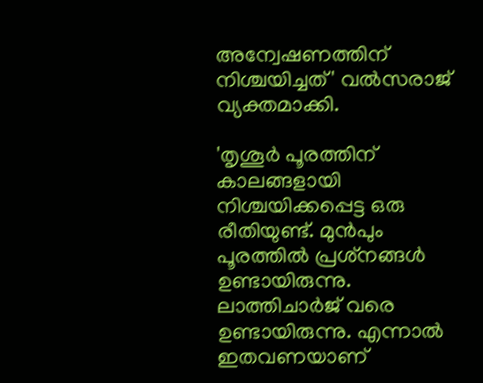അന്വേഷണത്തിന് നിശ്ചയിച്ചത്' വൽസരാജ് വ്യക്തമാക്കി.

'തൃശൂർ പൂരത്തിന് കാലങ്ങളായി നിശ്ചയിക്കപ്പെട്ട ഒരു രീതിയുണ്ട്. മുൻപും പൂരത്തിൽ പ്രശ്‌നങ്ങൾ ഉണ്ടായിരുന്നു. ലാത്തിചാർജ് വരെ ഉണ്ടായിരുന്നു. എന്നാൽ ഇതവണയാണ്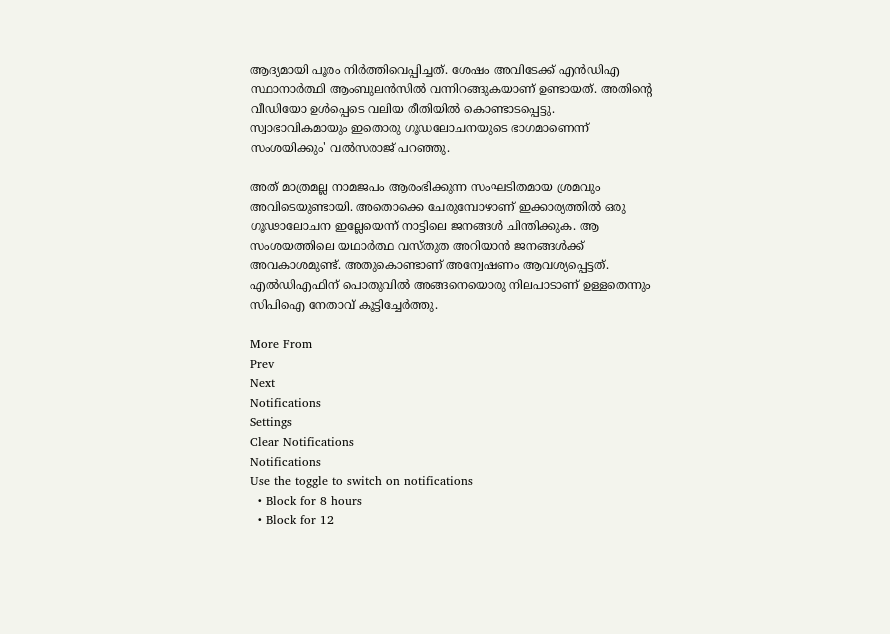ആദ്യമായി പൂരം നിർത്തിവെപ്പിച്ചത്. ശേഷം അവിടേക്ക് എൻഡിഎ സ്ഥാനാർത്ഥി ആംബുലൻസിൽ വന്നിറങ്ങുകയാണ് ഉണ്ടായത്. അതിന്റെ വീഡിയോ ഉൾപ്പെടെ വലിയ രീതിയിൽ കൊണ്ടാടപ്പെട്ടു. സ്വാഭാവികമായും ഇതൊരു ഗൂഡലോചനയുടെ ഭാഗമാണെന്ന് സംശയിക്കും' വൽസരാജ് പറഞ്ഞു.

അത് മാത്രമല്ല നാമജപം ആരംഭിക്കുന്ന സംഘടിതമായ ശ്രമവും അവിടെയുണ്ടായി. അതൊക്കെ ചേരുമ്പോഴാണ് ഇക്കാര്യത്തിൽ ഒരു ഗൂഢാലോചന ഇല്ലേയെന്ന് നാട്ടിലെ ജനങ്ങൾ ചിന്തിക്കുക. ആ സംശയത്തിലെ യഥാർത്ഥ വസ്‌തുത അറിയാൻ ജനങ്ങൾക്ക് അവകാശമുണ്ട്. അതുകൊണ്ടാണ് അന്വേഷണം ആവശ്യപ്പെട്ടത്. എൽഡിഎഫിന് പൊതുവിൽ അങ്ങനെയൊരു നിലപാടാണ് ഉള്ളതെന്നും സിപിഐ നേതാവ് കൂട്ടിച്ചേർത്തു.

More From
Prev
Next
Notifications
Settings
Clear Notifications
Notifications
Use the toggle to switch on notifications
  • Block for 8 hours
  • Block for 12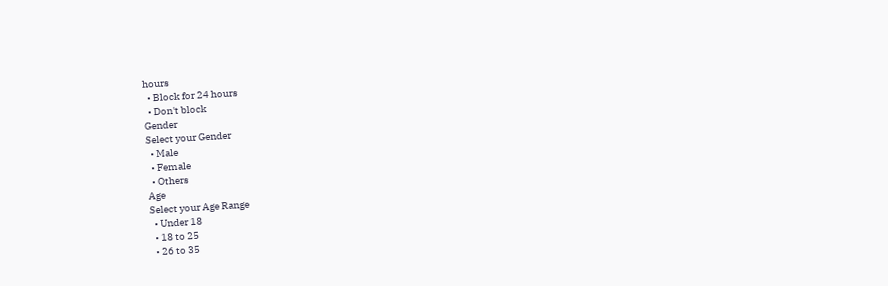hours
  • Block for 24 hours
  • Don't block
Gender
Select your Gender
  • Male
  • Female
  • Others
Age
Select your Age Range
  • Under 18
  • 18 to 25
  • 26 to 35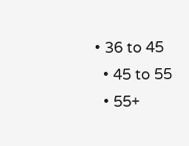• 36 to 45
  • 45 to 55
  • 55+